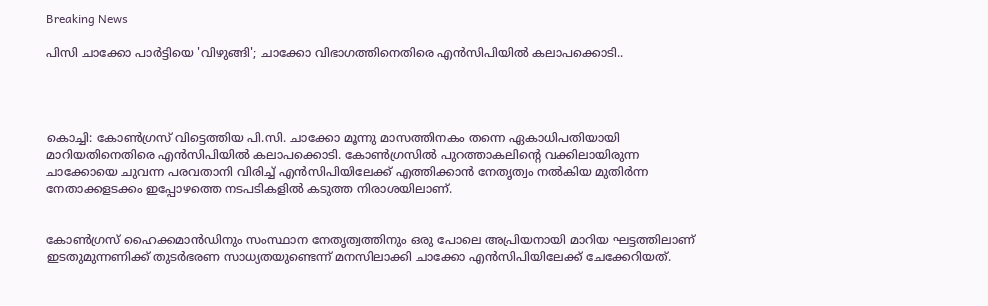Breaking News

പിസി ചാക്കോ‍ പാര്‍ട്ടിയെ 'വിഴുങ്ങി'; ചാക്കോ വിഭാഗത്തിനെതിരെ എന്‍സിപിയില്‍ കലാപക്കൊടി..




കൊച്ചി: കോണ്‍ഗ്രസ് വിട്ടെത്തിയ പി.സി. ചാക്കോ മൂന്നു മാസത്തിനകം തന്നെ ഏകാധിപതിയായി മാറിയതിനെതിരെ എന്‍സിപിയില്‍ കലാപക്കൊടി. കോണ്‍ഗ്രസില്‍ പുറത്താകലിന്റെ വക്കിലായിരുന്ന ചാക്കോയെ ചുവന്ന പരവതാനി വിരിച്ച്‌ എന്‍സിപിയിലേക്ക് എത്തിക്കാന്‍ നേതൃത്വം നല്‍കിയ മുതിര്‍ന്ന നേതാക്കളടക്കം ഇപ്പോഴത്തെ നടപടികളില്‍ കടുത്ത നിരാശയിലാണ്.


കോണ്‍ഗ്രസ് ഹൈക്കമാന്‍ഡിനും സംസ്ഥാന നേതൃത്വത്തിനും ഒരു പോലെ അപ്രിയനായി മാറിയ ഘട്ടത്തിലാണ് ഇടതുമുന്നണിക്ക് തുടര്‍ഭരണ സാധ്യതയുണ്ടെന്ന് മനസിലാക്കി ചാക്കോ എന്‍സിപിയിലേക്ക് ചേക്കേറിയത്.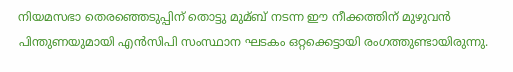നിയമസഭാ തെരഞ്ഞെടുപ്പിന് തൊട്ടു മുമ്ബ് നടന്ന ഈ നീക്കത്തിന് മുഴുവന്‍ പിന്തുണയുമായി എന്‍സിപി സംസ്ഥാന ഘടകം ഒറ്റക്കെട്ടായി രംഗത്തുണ്ടായിരുന്നു.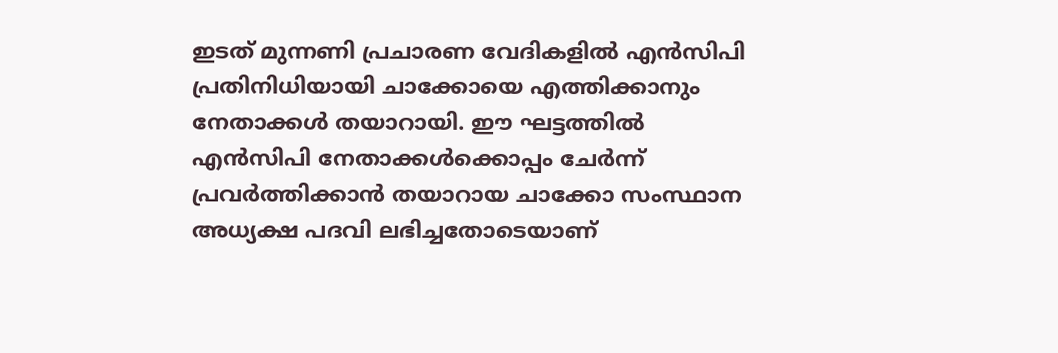ഇടത് മുന്നണി പ്രചാരണ വേദികളില്‍ എന്‍സിപി പ്രതിനിധിയായി ചാക്കോയെ എത്തിക്കാനും നേതാക്കള്‍ തയാറായി. ഈ ഘട്ടത്തില്‍ എന്‍സിപി നേതാക്കള്‍ക്കൊപ്പം ചേര്‍ന്ന് പ്രവര്‍ത്തിക്കാന്‍ തയാറായ ചാക്കോ സംസ്ഥാന അധ്യക്ഷ പദവി ലഭിച്ചതോടെയാണ്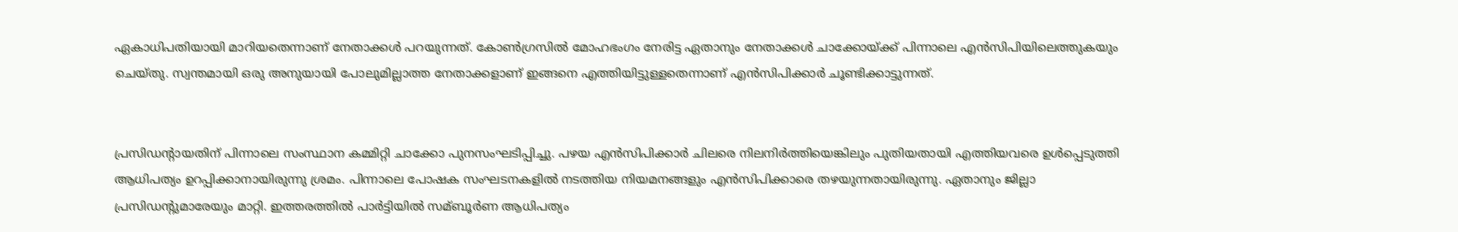ഏകാധിപതിയായി മാറിയതെന്നാണ് നേതാക്കള്‍ പറയുന്നത്. കോണ്‍ഗ്രസില്‍ മോഹഭംഗം നേരിട്ട ഏതാനും നേതാക്കള്‍ ചാക്കോയ്ക്ക് പിന്നാലെ എന്‍സിപിയിലെത്തുകയും ചെയ്തു. സ്വന്തമായി ഒരു അനുയായി പോലുമില്ലാത്ത നേതാക്കളാണ് ഇങ്ങനെ എത്തിയിട്ടുള്ളതെന്നാണ് എന്‍സിപിക്കാര്‍ ചൂണ്ടിക്കാട്ടുന്നത്.


പ്രസിഡന്റായതിന് പിന്നാലെ സംസ്ഥാന കമ്മിറ്റി ചാക്കോ പുനസംഘടിപ്പിച്ചു. പഴയ എന്‍സിപിക്കാര്‍ ചിലരെ നിലനിര്‍ത്തിയെങ്കിലും പുതിയതായി എത്തിയവരെ ഉള്‍പ്പെടുത്തി ആധിപത്യം ഉറപ്പിക്കാനായിരുന്നു ശ്രമം. പിന്നാലെ പോഷക സംഘടനകളില്‍ നടത്തിയ നിയമനങ്ങളും എന്‍സിപിക്കാരെ തഴയുന്നതായിരുന്നു. ഏതാനും ജില്ലാ പ്രസിഡന്റുമാരേയും മാറ്റി. ഇത്തരത്തില്‍ പാര്‍ട്ടിയില്‍ സമ്ബൂര്‍ണ ആധിപത്യം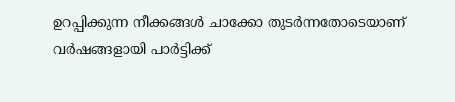ഉറപ്പിക്കുന്ന നീക്കങ്ങള്‍ ചാക്കോ തുടര്‍ന്നതോടെയാണ് വര്‍ഷങ്ങളായി പാര്‍ട്ടിക്ക്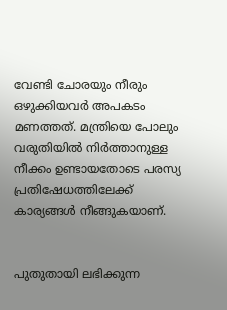വേണ്ടി ചോരയും നീരും ഒഴുക്കിയവര്‍ അപകടം മണത്തത്. മന്ത്രിയെ പോലും വരുതിയില്‍ നിര്‍ത്താനുള്ള നീക്കം ഉണ്ടായതോടെ പരസ്യ പ്രതിഷേധത്തിലേക്ക് കാര്യങ്ങള്‍ നീങ്ങുകയാണ്.


പുതുതായി ലഭിക്കുന്ന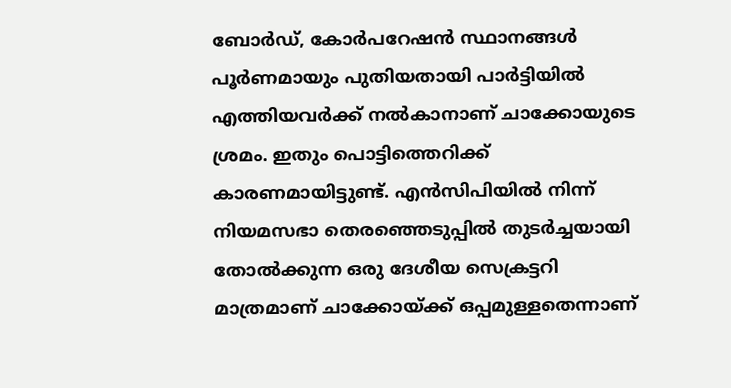ബോര്‍ഡ്, കോര്‍പറേഷന്‍ സ്ഥാനങ്ങള്‍ പൂര്‍ണമായും പുതിയതായി പാര്‍ട്ടിയില്‍ എത്തിയവര്‍ക്ക് നല്‍കാനാണ് ചാക്കോയുടെ ശ്രമം. ഇതും പൊട്ടിത്തെറിക്ക് കാരണമായിട്ടുണ്ട്. എന്‍സിപിയില്‍ നിന്ന് നിയമസഭാ തെരഞ്ഞെടുപ്പില്‍ തുടര്‍ച്ചയായി തോല്‍ക്കുന്ന ഒരു ദേശീയ സെക്രട്ടറി മാത്രമാണ് ചാക്കോയ്ക്ക് ഒപ്പമുള്ളതെന്നാണ്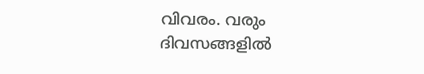വിവരം. വരും ദിവസങ്ങളില്‍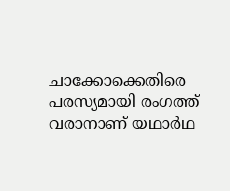ചാക്കോക്കെതിരെ പരസ്യമായി രംഗത്ത് വരാനാണ് യഥാര്‍ഥ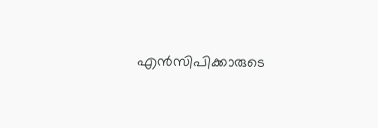എന്‍സിപിക്കാരുടെ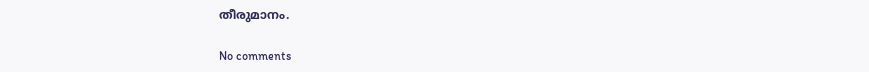തീരുമാനം.

No comments